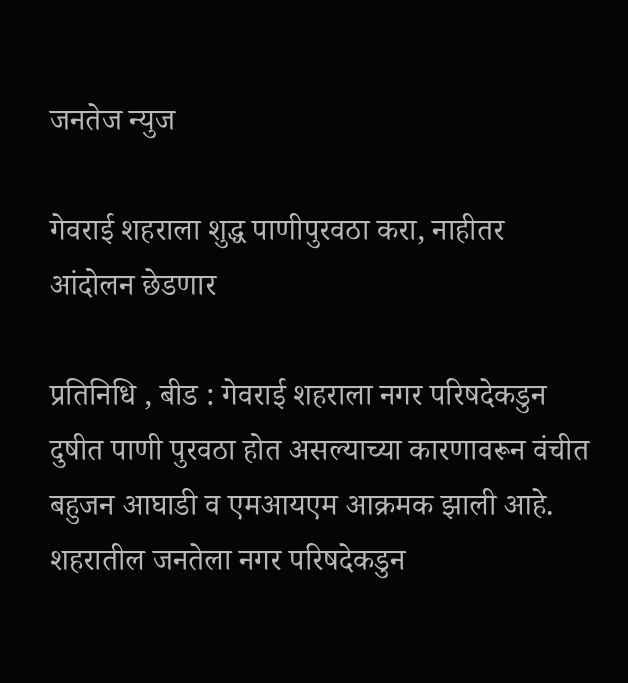जनतेज न्युज

गेवराई शहराला शुद्ध पाणीपुरवठा करा, नाहीतर आंदोलन छेडणार

प्रतिनिधि , बीड : गेवराई शहराला नगर परिषदेकडुन दुषीत पाणी पुरवठा होत असल्याच्या कारणावरून वंचीत बहुजन आघाडी व एमआयएम आक्रमक झाली आहे. शहरातील जनतेला नगर परिषदेकडुन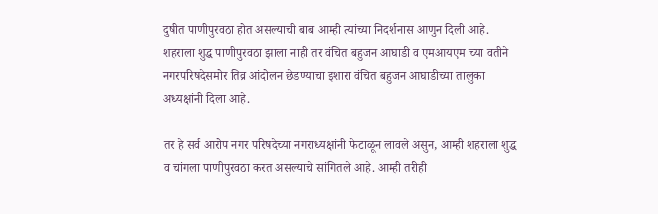दुषीत पाणीपुरवठा होत असल्याची बाब आम्ही त्यांच्या निदर्शनास आणुन दिली आहे. शहराला शुद्ध पाणीपुरवठा झाला नाही तर वंचित बहुजन आघाडी व एमआयएम च्या वतीने नगरपरिषदेसमोर तिव्र आंदोलन छेडण्याचा इशारा वंचित बहुजन आघाडीच्या तालुका अध्यक्षांनी दिला आहे.

तर हे सर्व आरोप नगर परिषदेच्या नगराध्यक्षांनी फेटाळून लावले असुन, आम्ही शहराला शुद्ध व चांगला पाणीपुरवठा करत असल्याचे सांगितले आहे. आम्ही तरीही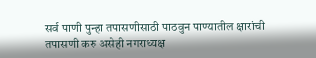सर्व पाणी पुन्हा तपासणीसाठी पाठवुन पाण्यातील क्षारांची तपासणी करु असेही नगराध्यक्ष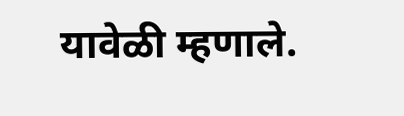यावेळी म्हणाले.